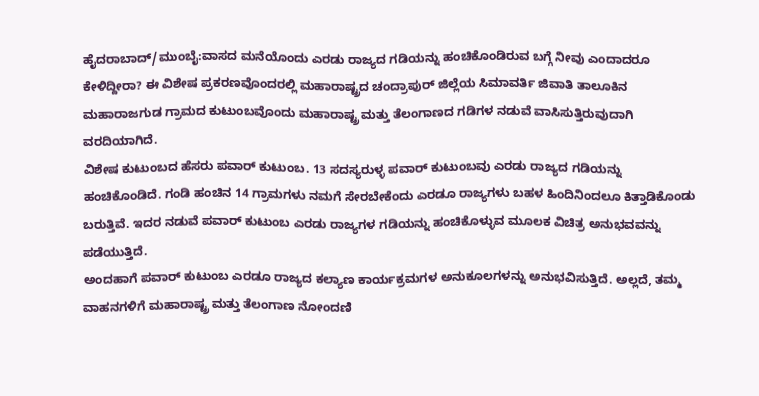ಹೈದರಾಬಾದ್/ಮುಂಬೈ:ವಾಸದ ಮನೆಯೊಂದು ಎರಡು ರಾಜ್ಯದ ಗಡಿಯನ್ನು ಹಂಚಿಕೊಂಡಿರುವ ಬಗ್ಗೆ ನೀವು ಎಂದಾದರೂ ಕೇಳಿದ್ದೀರಾ? ಈ ವಿಶೇಷ ಪ್ರಕರಣವೊಂದರಲ್ಲಿ ಮಹಾರಾಷ್ಟ್ರದ ಚಂದ್ರಾಪುರ್ ಜಿಲ್ಲೆಯ ಸಿಮಾವರ್ತಿ ಜಿವಾತಿ ತಾಲೂಕಿನ ಮಹಾರಾಜಗುಡ ಗ್ರಾಮದ ಕುಟುಂಬವೊಂದು ಮಹಾರಾಷ್ಟ್ರ ಮತ್ತು ತೆಲಂಗಾಣದ ಗಡಿಗಳ ನಡುವೆ ವಾಸಿಸುತ್ತಿರುವುದಾಗಿ ವರದಿಯಾಗಿದೆ.
ವಿಶೇಷ ಕುಟುಂಬದ ಹೆಸರು ಪವಾರ್ ಕುಟುಂಬ. 13 ಸದಸ್ಯರುಳ್ಳ ಪವಾರ್ ಕುಟುಂಬವು ಎರಡು ರಾಜ್ಯದ ಗಡಿಯನ್ನು ಹಂಚಿಕೊಂಡಿದೆ. ಗಂಡಿ ಹಂಚಿನ 14 ಗ್ರಾಮಗಳು ನಮಗೆ ಸೇರಬೇಕೆಂದು ಎರಡೂ ರಾಜ್ಯಗಳು ಬಹಳ ಹಿಂದಿನಿಂದಲೂ ಕಿತ್ತಾಡಿಕೊಂಡು ಬರುತ್ತಿವೆ. ಇದರ ನಡುವೆ ಪವಾರ್ ಕುಟುಂಬ ಎರಡು ರಾಜ್ಯಗಳ ಗಡಿಯನ್ನು ಹಂಚಿಕೊಳ್ಳುವ ಮೂಲಕ ವಿಚಿತ್ರ ಅನುಭವವನ್ನು ಪಡೆಯುತ್ತಿದೆ.
ಅಂದಹಾಗೆ ಪವಾರ್ ಕುಟುಂಬ ಎರಡೂ ರಾಜ್ಯದ ಕಲ್ಯಾಣ ಕಾರ್ಯಕ್ರಮಗಳ ಅನುಕೂಲಗಳನ್ನು ಅನುಭವಿಸುತ್ತಿದೆ. ಅಲ್ಲದೆ, ತಮ್ಮ ವಾಹನಗಳಿಗೆ ಮಹಾರಾಷ್ಟ್ರ ಮತ್ತು ತೆಲಂಗಾಣ ನೋಂದಣಿ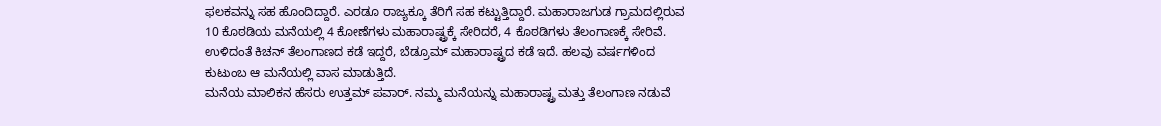ಫಲಕವನ್ನು ಸಹ ಹೊಂದಿದ್ದಾರೆ. ಎರಡೂ ರಾಜ್ಯಕ್ಕೂ ತೆರಿಗೆ ಸಹ ಕಟ್ಟುತ್ತಿದ್ದಾರೆ. ಮಹಾರಾಜಗುಡ ಗ್ರಾಮದಲ್ಲಿರುವ 10 ಕೊಠಡಿಯ ಮನೆಯಲ್ಲಿ 4 ಕೋಣೆಗಳು ಮಹಾರಾಷ್ಟ್ರಕ್ಕೆ ಸೇರಿದರೆ, 4 ಕೊಠಡಿಗಳು ತೆಲಂಗಾಣಕ್ಕೆ ಸೇರಿವೆ. ಉಳಿದಂತೆ ಕಿಚನ್ ತೆಲಂಗಾಣದ ಕಡೆ ಇದ್ದರೆ, ಬೆಡ್ರೂಮ್ ಮಹಾರಾಷ್ಟ್ರದ ಕಡೆ ಇದೆ. ಹಲವು ವರ್ಷಗಳಿಂದ ಕುಟುಂಬ ಆ ಮನೆಯಲ್ಲಿ ವಾಸ ಮಾಡುತ್ತಿದೆ.
ಮನೆಯ ಮಾಲಿಕನ ಹೆಸರು ಉತ್ತಮ್ ಪವಾರ್. ನಮ್ಮ ಮನೆಯನ್ನು ಮಹಾರಾಷ್ಟ್ರ ಮತ್ತು ತೆಲಂಗಾಣ ನಡುವೆ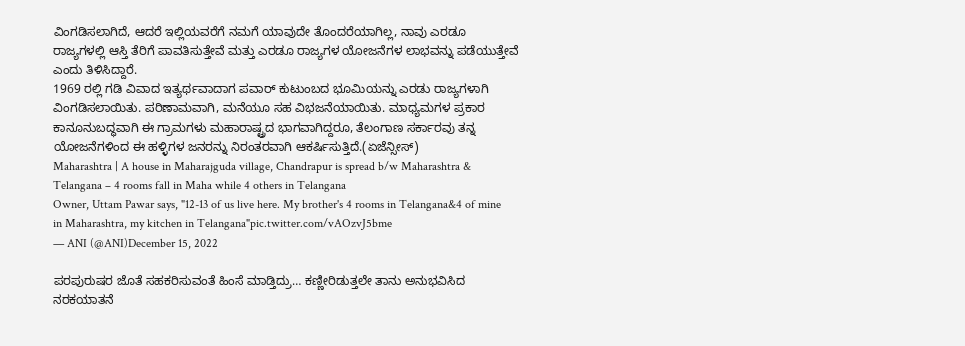ವಿಂಗಡಿಸಲಾಗಿದೆ, ಆದರೆ ಇಲ್ಲಿಯವರೆಗೆ ನಮಗೆ ಯಾವುದೇ ತೊಂದರೆಯಾಗಿಲ್ಲ, ನಾವು ಎರಡೂ ರಾಜ್ಯಗಳಲ್ಲಿ ಆಸ್ತಿ ತೆರಿಗೆ ಪಾವತಿಸುತ್ತೇವೆ ಮತ್ತು ಎರಡೂ ರಾಜ್ಯಗಳ ಯೋಜನೆಗಳ ಲಾಭವನ್ನು ಪಡೆಯುತ್ತೇವೆ ಎಂದು ತಿಳಿಸಿದ್ದಾರೆ.
1969 ರಲ್ಲಿ ಗಡಿ ವಿವಾದ ಇತ್ಯರ್ಥವಾದಾಗ ಪವಾರ್ ಕುಟುಂಬದ ಭೂಮಿಯನ್ನು ಎರಡು ರಾಜ್ಯಗಳಾಗಿ ವಿಂಗಡಿಸಲಾಯಿತು. ಪರಿಣಾಮವಾಗಿ, ಮನೆಯೂ ಸಹ ವಿಭಜನೆಯಾಯಿತು. ಮಾಧ್ಯಮಗಳ ಪ್ರಕಾರ ಕಾನೂನುಬದ್ಧವಾಗಿ ಈ ಗ್ರಾಮಗಳು ಮಹಾರಾಷ್ಟ್ರದ ಭಾಗವಾಗಿದ್ದರೂ, ತೆಲಂಗಾಣ ಸರ್ಕಾರವು ತನ್ನ ಯೋಜನೆಗಳಿಂದ ಈ ಹಳ್ಳಿಗಳ ಜನರನ್ನು ನಿರಂತರವಾಗಿ ಆಕರ್ಷಿಸುತ್ತಿದೆ.(ಏಜೆನ್ಸೀಸ್)
Maharashtra | A house in Maharajguda village, Chandrapur is spread b/w Maharashtra & Telangana – 4 rooms fall in Maha while 4 others in Telangana
Owner, Uttam Pawar says, "12-13 of us live here. My brother's 4 rooms in Telangana&4 of mine in Maharashtra, my kitchen in Telangana"pic.twitter.com/vAOzvJ5bme
— ANI (@ANI)December 15, 2022

ಪರಪುರುಷರ ಜೊತೆ ಸಹಕರಿಸುವಂತೆ ಹಿಂಸೆ ಮಾಡ್ತಿದ್ರು… ಕಣ್ಣೀರಿಡುತ್ತಲೇ ತಾನು ಅನುಭವಿಸಿದ ನರಕಯಾತನೆ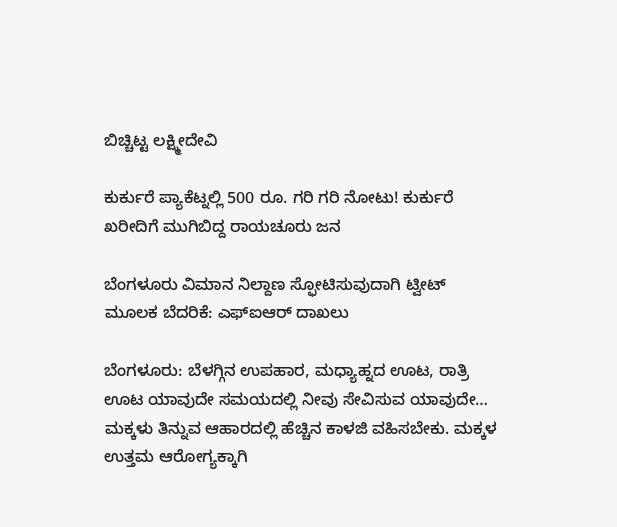ಬಿಚ್ಚಿಟ್ಟ ಲಕ್ಷ್ಮೀದೇವಿ

ಕುರ್ಕುರೆ ಪ್ಯಾಕೆಟ್ನಲ್ಲಿ 500 ರೂ. ಗರಿ ಗರಿ ನೋಟು! ಕುರ್ಕುರೆ ಖರೀದಿಗೆ ಮುಗಿಬಿದ್ದ ರಾಯಚೂರು ಜನ

ಬೆಂಗಳೂರು ವಿಮಾನ ನಿಲ್ದಾಣ ಸ್ಫೋಟಿಸುವುದಾಗಿ ಟ್ವೀಟ್ ಮೂಲಕ ಬೆದರಿಕೆ: ಎಫ್ಐಆರ್ ದಾಖಲು

ಬೆಂಗಳೂರು: ಬೆಳಗ್ಗಿನ ಉಪಹಾರ, ಮಧ್ಯಾಹ್ನದ ಊಟ, ರಾತ್ರಿ ಊಟ ಯಾವುದೇ ಸಮಯದಲ್ಲಿ ನೀವು ಸೇವಿಸುವ ಯಾವುದೇ…
ಮಕ್ಕಳು ತಿನ್ನುವ ಆಹಾರದಲ್ಲಿ ಹೆಚ್ಚಿನ ಕಾಳಜಿ ವಹಿಸಬೇಕು. ಮಕ್ಕಳ ಉತ್ತಮ ಆರೋಗ್ಯಕ್ಕಾಗಿ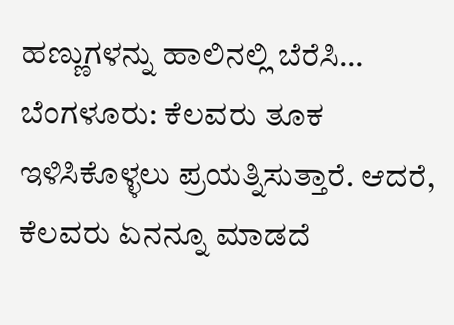ಹಣ್ಣುಗಳನ್ನು ಹಾಲಿನಲ್ಲಿ ಬೆರೆಸಿ…
ಬೆಂಗಳೂರು: ಕೆಲವರು ತೂಕ ಇಳಿಸಿಕೊಳ್ಳಲು ಪ್ರಯತ್ನಿಸುತ್ತಾರೆ. ಆದರೆ, ಕೆಲವರು ಏನನ್ನೂ ಮಾಡದೆ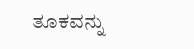ತೂಕವನ್ನು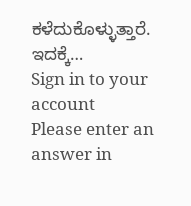ಕಳೆದುಕೊಳ್ಳುತ್ತಾರೆ. ಇದಕ್ಕೆ…
Sign in to your account
Please enter an answer in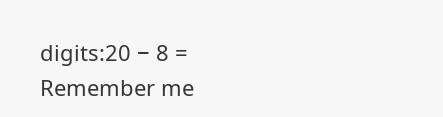digits:20 − 8 =
Remember me